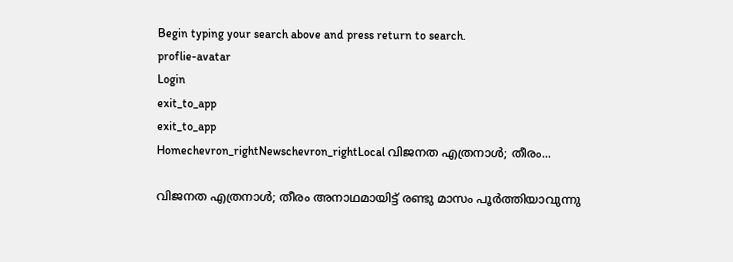Begin typing your search above and press return to search.
proflie-avatar
Login
exit_to_app
exit_to_app
Homechevron_rightNewschevron_rightLocal വിജനത എത്രനാൾ; തീരം...

വിജനത എത്രനാൾ; തീരം അനാഥമായിട്ട് രണ്ടു മാസം പൂർത്തിയാവുന്നു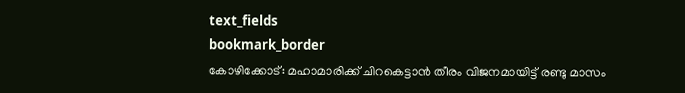text_fields
bookmark_border
കോഴിക്കോട്: മഹാമാരിക്ക് ചിറകെട്ടാൻ തീരം വിജനമായിട്ട് രണ്ടു മാസം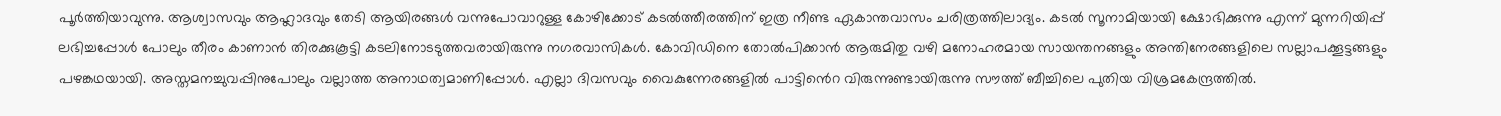പൂർത്തിയാവുന്നു. ആശ്വാസവും ആഹ്ലാദവും തേടി ആയിരങ്ങൾ വന്നുപോവാറുള്ള കോഴിക്കോട് കടൽത്തീരത്തിന് ഇത്ര നീണ്ട ഏകാന്തവാസം ചരിത്രത്തിലാദ്യം. കടൽ സൂനാമിയായി ക്ഷോഭിക്കുന്നു എന്ന് മുന്നറിയിപ്പ് ലഭിച്ചപ്പോൾ പോലും തീരം കാണാൻ തിരക്കുകൂട്ടി കടലിനോടടുത്തവരായിരുന്നു നഗരവാസികൾ. കോവിഡിനെ തോൽപിക്കാൻ ആരുമിതു വഴി മനോഹരമായ സായന്തനങ്ങളും അന്തിനേരങ്ങളിലെ സല്ലാപക്കൂട്ടങ്ങളും പഴങ്കഥയായി. അസ്തമനച്ചുവപ്പിനുപോലും വല്ലാത്ത അനാഥത്വമാണിപ്പോൾ. എല്ലാ ദിവസവും വൈകുന്നേരങ്ങളിൽ പാട്ടിൻെറ വിരുന്നുണ്ടായിരുന്നു സൗത്ത് ബീച്ചിലെ പുതിയ വിശ്രമകേന്ദ്രത്തിൽ.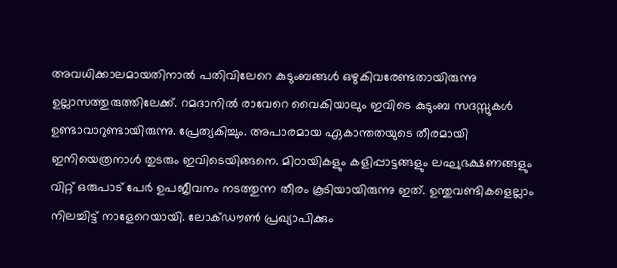അവധിക്കാലമായതിനാൽ പതിവിലേറെ കുടുംബങ്ങൾ ഒഴുകിവരേണ്ടതായിരുന്നു ഉല്ലാസത്തുരുത്തിലേക്ക്. റമദാനിൽ രാവേറെ വൈകിയാലും ഇവിടെ കുടുംബ സദസ്സുകൾ ഉണ്ടാവാറുണ്ടായിരുന്നു. പ്രേത്യകിച്ചും. അപാരമായ ഏകാന്തതയുടെ തീരമായി ഇനിയെത്രനാൾ തുടരും ഇവിടെയിങ്ങനെ. മിഠായികളും കളിപ്പാട്ടങ്ങളും ലഘുഭക്ഷണങ്ങളും വിറ്റ് ഒരുപാട് പേർ ഉപജീവനം നടത്തുന്ന തീരം കൂടിയായിരുന്നു ഇത്. ഉന്തുവണ്ടികളെല്ലാം നിലച്ചിട്ട് നാളേറെയായി. ലോക്ഡൗൺ പ്രഖ്യാപിക്കും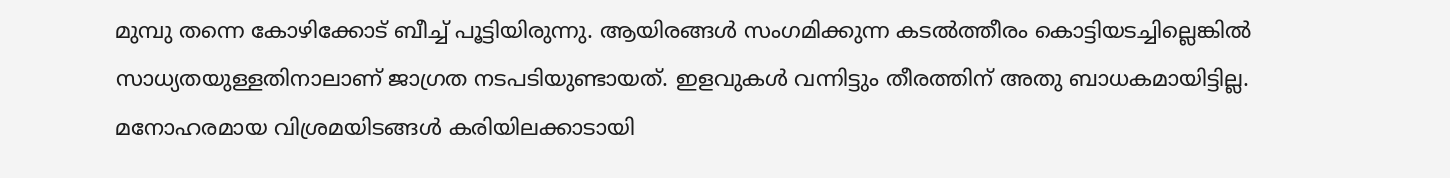മുമ്പു തന്നെ കോഴിക്കോട് ബീച്ച് പൂട്ടിയിരുന്നു. ആയിരങ്ങൾ സംഗമിക്കുന്ന കടൽത്തീരം കൊട്ടിയടച്ചില്ലെങ്കിൽ സാധ്യതയുള്ളതിനാലാണ് ജാഗ്രത നടപടിയുണ്ടായത്. ഇളവുകൾ വന്നിട്ടും തീരത്തിന് അതു ബാധകമായിട്ടില്ല. മനോഹരമായ വിശ്രമയിടങ്ങൾ കരിയിലക്കാടായി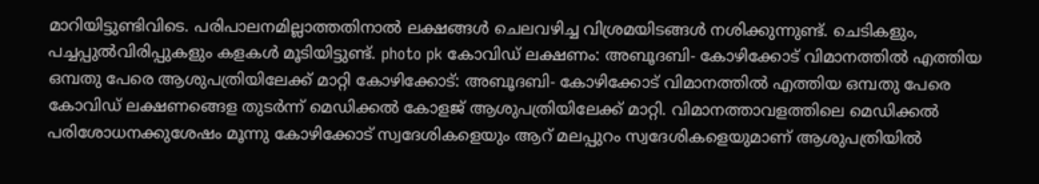മാറിയിട്ടുണ്ടിവിടെ. പരിപാലനമില്ലാത്തതിനാൽ ലക്ഷങ്ങൾ ചെലവഴിച്ച വിശ്രമയിടങ്ങൾ നശിക്കുന്നുണ്ട്. ചെടികളും, പച്ചപ്പുൽവിരിപ്പുകളും കളകൾ മൂടിയിട്ടുണ്ട്. photo pk കോവിഡ് ലക്ഷണം: അബൂദബി- കോഴിക്കോട് വിമാനത്തിൽ എത്തിയ ഒമ്പതു പേരെ ആശുപത്രിയിലേക്ക് മാറ്റി കോഴിക്കോട്: അബൂദബി- കോഴിക്കോട് വിമാനത്തിൽ എത്തിയ ഒമ്പതു പേരെ കോവിഡ് ലക്ഷണങ്ങെള തുടർന്ന് മെഡിക്കൽ കോളജ് ആശുപത്രിയിലേക്ക് മാറ്റി. വിമാനത്താവളത്തിലെ മെഡിക്കൽ പരിശോധനക്കുശേഷം മൂന്നു കോഴിക്കോട് സ്വദേശികളെയും ആറ് മലപ്പുറം സ്വദേശികളെയുമാണ് ആശുപത്രിയിൽ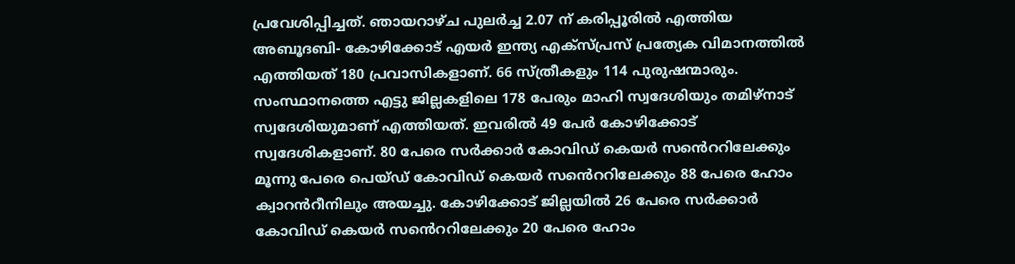പ്രവേശിപ്പിച്ചത്. ഞായറാഴ്ച പുലർച്ച 2.07 ന് കരിപ്പൂരിൽ എത്തിയ അബൂദബി- കോഴിക്കോട് എയർ ഇന്ത്യ എക്സ്പ്രസ് പ്രത്യേക വിമാനത്തിൽ എത്തിയത് 180 പ്രവാസികളാണ്. 66 സ്ത്രീകളും 114 പുരുഷന്മാരും. സംസ്ഥാനത്തെ എട്ടു ജില്ലകളിലെ 178 പേരും മാഹി സ്വദേശിയും തമിഴ്നാട് സ്വദേശിയുമാണ് എത്തിയത്. ഇവരിൽ 49 പേർ കോഴിക്കോട് സ്വദേശികളാണ്. 80 പേരെ സർക്കാർ കോവിഡ് കെയർ സൻെററിലേക്കും മൂന്നു പേരെ പെയ്ഡ് കോവിഡ് കെയർ സൻെററിലേക്കും 88 പേരെ ഹോം ക്വാറൻറീനിലും അയച്ചു. കോഴിക്കോട് ജില്ലയിൽ 26 പേരെ സർക്കാർ കോവിഡ് കെയർ സൻെററിലേക്കും 20 പേരെ ഹോം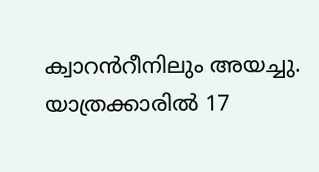ക്വാറൻറീനിലും അയച്ചു. യാത്രക്കാരില്‍ 17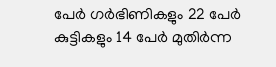പേർ ഗര്‍ഭിണികളും 22 പേര്‍ കുട്ടികളും 14 പേര്‍ മുതിര്‍ന്ന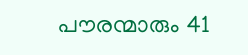പൗരന്മാരും 41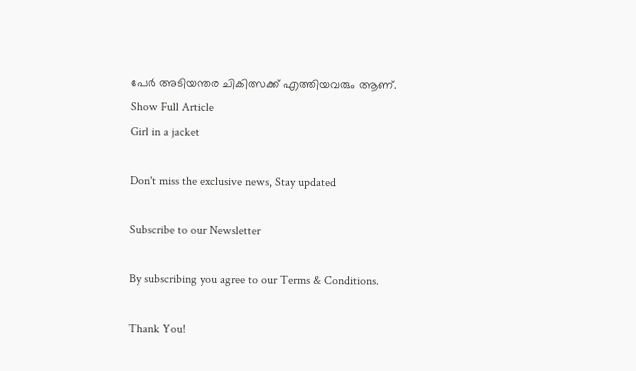പേര്‍ അടിയന്തര ചികിത്സക്ക് എത്തിയവരും ആണ്‌.
Show Full Article
Girl in a jacket

Don't miss the exclusive news, Stay updated

Subscribe to our Newsletter

By subscribing you agree to our Terms & Conditions.

Thank You!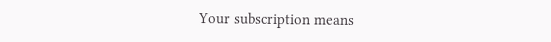Your subscription means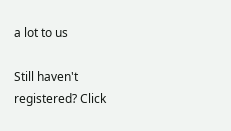a lot to us

Still haven't registered? Click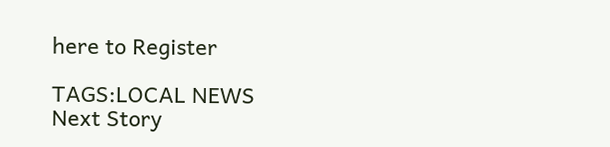here to Register

TAGS:LOCAL NEWS
Next Story